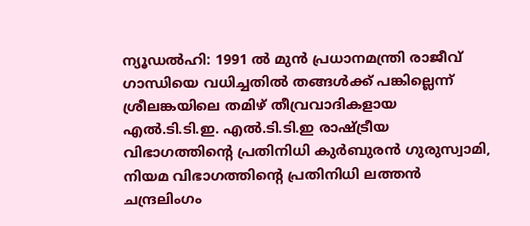ന്യൂഡൽഹി: 1991 ൽ മുൻ പ്രധാനമന്ത്രി രാജീവ് ഗാന്ധിയെ വധിച്ചതിൽ തങ്ങൾക്ക് പങ്കില്ലെന്ന് ശ്രീലങ്കയിലെ തമിഴ് തീവ്രവാദികളായ എൽ.ടി.ടി.ഇ. എൽ.ടി.ടി.ഇ രാഷ്ട്രീയ വിഭാഗത്തിന്റെ പ്രതിനിധി കുർബുരൻ ഗുരുസ്വാമി, നിയമ വിഭാഗത്തിന്റെ പ്രതിനിധി ലത്തൻ ചന്ദ്രലിംഗം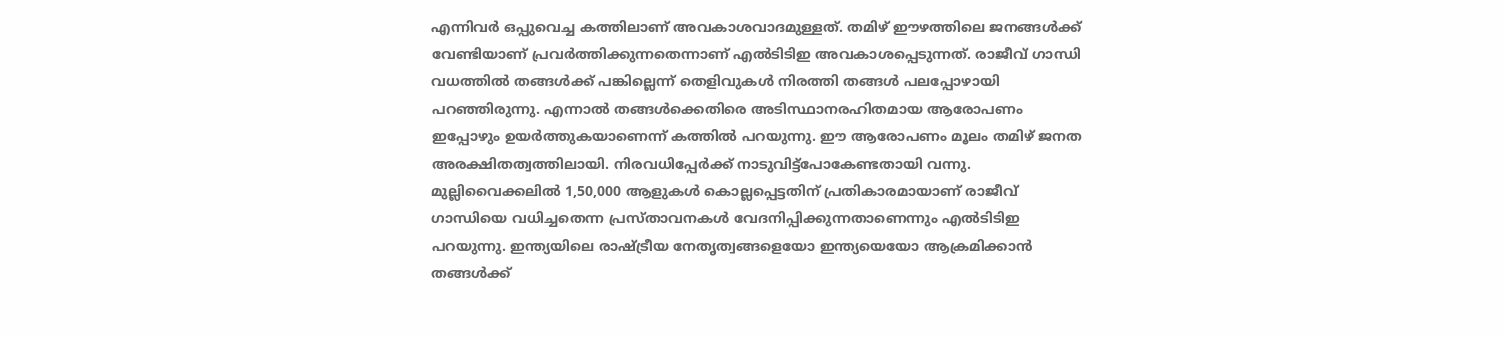എന്നിവർ ഒപ്പുവെച്ച കത്തിലാണ് അവകാശവാദമുള്ളത്. തമിഴ് ഈഴത്തിലെ ജനങ്ങൾക്ക് വേണ്ടിയാണ് പ്രവർത്തിക്കുന്നതെന്നാണ് എൽടിടിഇ അവകാശപ്പെടുന്നത്. രാജീവ് ഗാന്ധി വധത്തിൽ തങ്ങൾക്ക് പങ്കില്ലെന്ന് തെളിവുകൾ നിരത്തി തങ്ങൾ പലപ്പോഴായി പറഞ്ഞിരുന്നു. എന്നാൽ തങ്ങൾക്കെതിരെ അടിസ്ഥാനരഹിതമായ ആരോപണം ഇപ്പോഴും ഉയർത്തുകയാണെന്ന് കത്തിൽ പറയുന്നു. ഈ ആരോപണം മൂലം തമിഴ് ജനത അരക്ഷിതത്വത്തിലായി. നിരവധിപ്പേർക്ക് നാടുവിട്ട്പോകേണ്ടതായി വന്നു. മുല്ലിവൈക്കലിൽ 1,50,000 ആളുകൾ കൊല്ലപ്പെട്ടതിന് പ്രതികാരമായാണ് രാജീവ് ഗാന്ധിയെ വധിച്ചതെന്ന പ്രസ്താവനകൾ വേദനിപ്പിക്കുന്നതാണെന്നും എൽടിടിഇ പറയുന്നു. ഇന്ത്യയിലെ രാഷ്ട്രീയ നേതൃത്വങ്ങളെയോ ഇന്ത്യയെയോ ആക്രമിക്കാൻ തങ്ങൾക്ക്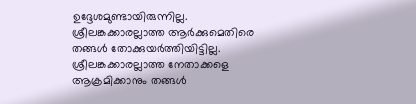ഉദ്ദേശമുണ്ടായിരുന്നില്ല. ശ്രീലങ്കക്കാരല്ലാത്ത ആർക്കുമെതിരെ തങ്ങൾ തോക്കുയർത്തിയിട്ടില്ല. ശ്രീലങ്കക്കാരല്ലാത്ത നേതാക്കളെ ആക്രമിക്കാനും തങ്ങൾ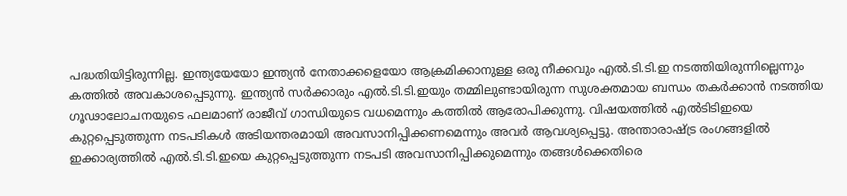പദ്ധതിയിട്ടിരുന്നില്ല. ഇന്ത്യയേയോ ഇന്ത്യൻ നേതാക്കളെയോ ആക്രമിക്കാനുള്ള ഒരു നീക്കവും എൽ.ടി.ടി.ഇ നടത്തിയിരുന്നില്ലെന്നും കത്തിൽ അവകാശപ്പെടുന്നു. ഇന്ത്യൻ സർക്കാരും എൽ.ടി.ടി.ഇയും തമ്മിലുണ്ടായിരുന്ന സുശക്തമായ ബന്ധം തകർക്കാൻ നടത്തിയ ഗൂഢാലോചനയുടെ ഫലമാണ് രാജീവ് ഗാന്ധിയുടെ വധമെന്നും കത്തിൽ ആരോപിക്കുന്നു. വിഷയത്തിൽ എൽടിടിഇയെ കുറ്റപ്പെടുത്തുന്ന നടപടികൾ അടിയന്തരമായി അവസാനിപ്പിക്കണമെന്നും അവർ ആവശ്യപ്പെട്ടു. അന്താരാഷ്ട്ര രംഗങ്ങളിൽ ഇക്കാര്യത്തിൽ എൽ.ടി.ടി.ഇയെ കുറ്റപ്പെടുത്തുന്ന നടപടി അവസാനിപ്പിക്കുമെന്നും തങ്ങൾക്കെതിരെ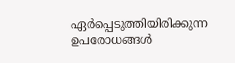ഏർപ്പെടുത്തിയിരിക്കുന്ന ഉപരോധങ്ങൾ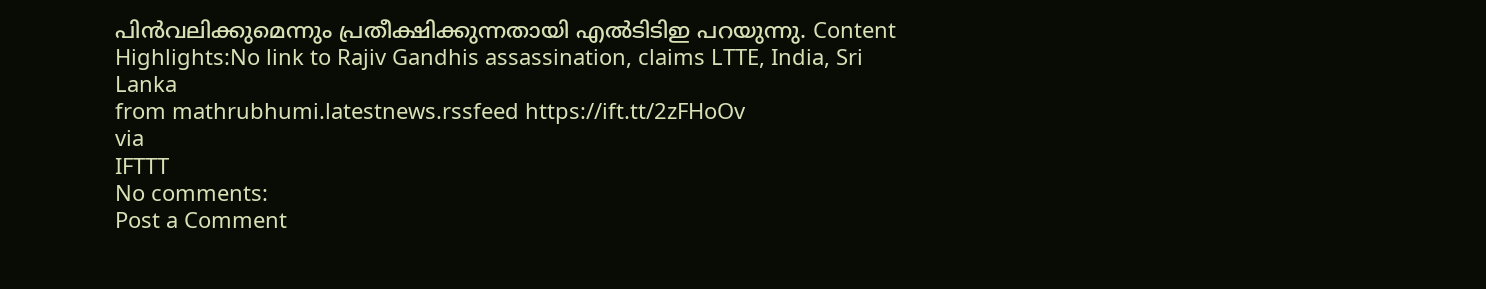പിൻവലിക്കുമെന്നും പ്രതീക്ഷിക്കുന്നതായി എൽടിടിഇ പറയുന്നു. Content Highlights:No link to Rajiv Gandhis assassination, claims LTTE, India, Sri Lanka
from mathrubhumi.latestnews.rssfeed https://ift.tt/2zFHoOv
via
IFTTT
No comments:
Post a Comment